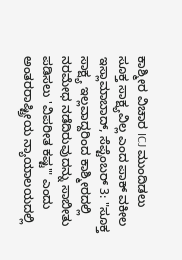ಕಾಶ್ಮೀರ ವಿಚಾರ ICJ ಮುಂದಿಡಲು ಸೂಕ್ತ ಸಾಕ್ಷ್ಯವಿಲ್ಲ ಎಂದ ಪಾಕ್ ವಕೀಲ
ಇಸ್ಲಾಮಾಬಾದ್, ಸೆಪ್ಟೆಂಬರ್ 3: "ಸೂಕ್ತ ಸಾಕ್ಷ್ಯ ಇಲ್ಲವಾದ್ದರಿಂದ ಕಾಶ್ಮೀರದಲ್ಲಿ ನರಮೇಧ ನಡೆದಿರುವುದನ್ನು ಸಾಬೀತು ಪಡಿಸಲು 'ವಿಪರೀತ ಕಷ್ಟ'" ಎಂದು ಅಂತರರಾಷ್ಟ್ರೀಯ ನ್ಯಾಯಾಲಯದಲ್ಲಿ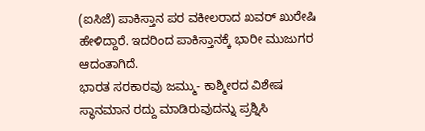(ಐಸಿಜೆ) ಪಾಕಿಸ್ತಾನ ಪರ ವಕೀಲರಾದ ಖವರ್ ಖುರೇಷಿ ಹೇಳಿದ್ದಾರೆ. ಇದರಿಂದ ಪಾಕಿಸ್ತಾನಕ್ಕೆ ಭಾರೀ ಮುಜುಗರ ಆದಂತಾಗಿದೆ.
ಭಾರತ ಸರಕಾರವು ಜಮ್ಮು- ಕಾಶ್ಮೀರದ ವಿಶೇಷ ಸ್ಥಾನಮಾನ ರದ್ದು ಮಾಡಿರುವುದನ್ನು ಪ್ರಶ್ನಿಸಿ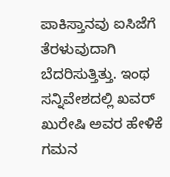ಪಾಕಿಸ್ತಾನವು ಐಸಿಜೆಗೆ ತೆರಳುವುದಾಗಿ ಬೆದರಿಸುತ್ತಿತ್ತು. ಇಂಥ ಸನ್ನಿವೇಶದಲ್ಲಿ ಖವರ್ ಖುರೇಷಿ ಅವರ ಹೇಳಿಕೆ ಗಮನ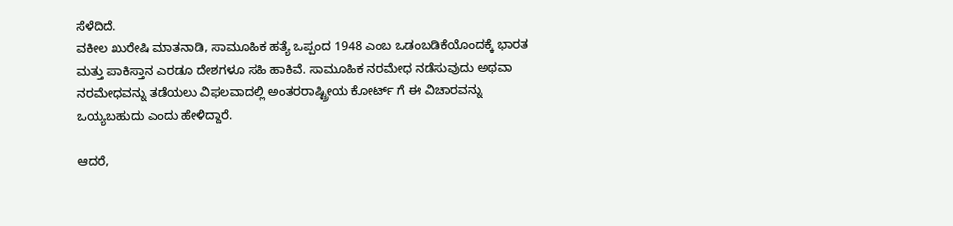ಸೆಳೆದಿದೆ.
ವಕೀಲ ಖುರೇಷಿ ಮಾತನಾಡಿ, ಸಾಮೂಹಿಕ ಹತ್ಯೆ ಒಪ್ಪಂದ 1948 ಎಂಬ ಒಡಂಬಡಿಕೆಯೊಂದಕ್ಕೆ ಭಾರತ ಮತ್ತು ಪಾಕಿಸ್ತಾನ ಎರಡೂ ದೇಶಗಳೂ ಸಹಿ ಹಾಕಿವೆ. ಸಾಮೂಹಿಕ ನರಮೇಧ ನಡೆಸುವುದು ಅಥವಾ ನರಮೇಧವನ್ನು ತಡೆಯಲು ವಿಫಲವಾದಲ್ಲಿ ಅಂತರರಾಷ್ಟ್ರೀಯ ಕೋರ್ಟ್ ಗೆ ಈ ವಿಚಾರವನ್ನು ಒಯ್ಯಬಹುದು ಎಂದು ಹೇಳಿದ್ದಾರೆ.

ಆದರೆ,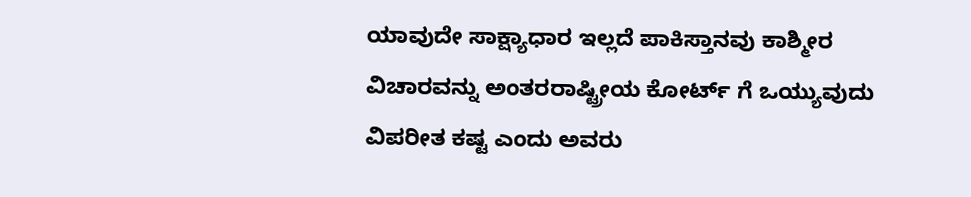ಯಾವುದೇ ಸಾಕ್ಷ್ಯಾಧಾರ ಇಲ್ಲದೆ ಪಾಕಿಸ್ತಾನವು ಕಾಶ್ಮೀರ ವಿಚಾರವನ್ನು ಅಂತರರಾಷ್ಟ್ರೀಯ ಕೋರ್ಟ್ ಗೆ ಒಯ್ಯುವುದು ವಿಪರೀತ ಕಷ್ಟ ಎಂದು ಅವರು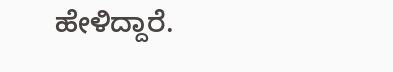ಹೇಳಿದ್ದಾರೆ.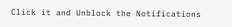Click it and Unblock the Notifications